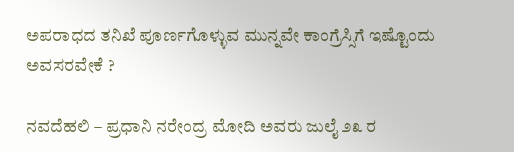ಅಪರಾಧದ ತನಿಖೆ ಪೂರ್ಣಗೊಳ್ಳುವ ಮುನ್ನವೇ ಕಾಂಗ್ರೆಸ್ಸಿಗೆ ಇಷ್ಟೊಂದು ಅವಸರವೇಕೆ ?

ನವದೆಹಲಿ – ಪ್ರಧಾನಿ ನರೇಂದ್ರ ಮೋದಿ ಅವರು ಜುಲೈ ೨೩ ರ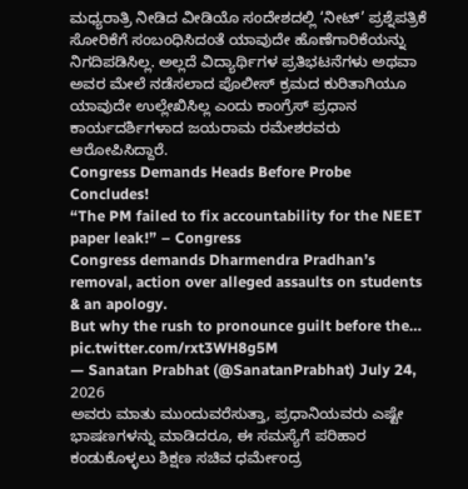ಮಧ್ಯರಾತ್ರಿ ನೀಡಿದ ವೀಡಿಯೊ ಸಂದೇಶದಲ್ಲಿ ‘ನೀಟ್’ ಪ್ರಶ್ನೆಪತ್ರಿಕೆ ಸೋರಿಕೆಗೆ ಸಂಬಂಧಿಸಿದಂತೆ ಯಾವುದೇ ಹೊಣೆಗಾರಿಕೆಯನ್ನು ನಿಗದಿಪಡಿಸಿಲ್ಲ. ಅಲ್ಲದೆ ವಿದ್ಯಾರ್ಥಿಗಳ ಪ್ರತಿಭಟನೆಗಳು ಅಥವಾ ಅವರ ಮೇಲೆ ನಡೆಸಲಾದ ಪೊಲೀಸ್ ಕ್ರಮದ ಕುರಿತಾಗಿಯೂ ಯಾವುದೇ ಉಲ್ಲೇಖಿಸಿಲ್ಲ ಎಂದು ಕಾಂಗ್ರೆಸ್ ಪ್ರಧಾನ ಕಾರ್ಯದರ್ಶಿಗಳಾದ ಜಯರಾಮ ರಮೇಶರವರು ಆರೋಪಿಸಿದ್ದಾರೆ.
Congress Demands Heads Before Probe Concludes!
“The PM failed to fix accountability for the NEET paper leak!” – Congress
Congress demands Dharmendra Pradhan’s removal, action over alleged assaults on students & an apology.
But why the rush to pronounce guilt before the… pic.twitter.com/rxt3WH8g5M
— Sanatan Prabhat (@SanatanPrabhat) July 24, 2026
ಅವರು ಮಾತು ಮುಂದುವರೆಸುತ್ತಾ, ಪ್ರಧಾನಿಯವರು ಎಷ್ಟೇ ಭಾಷಣಗಳನ್ನು ಮಾಡಿದರೂ, ಈ ಸಮಸ್ಯೆಗೆ ಪರಿಹಾರ ಕಂಡುಕೊಳ್ಳಲು ಶಿಕ್ಷಣ ಸಚಿವ ಧರ್ಮೇಂದ್ರ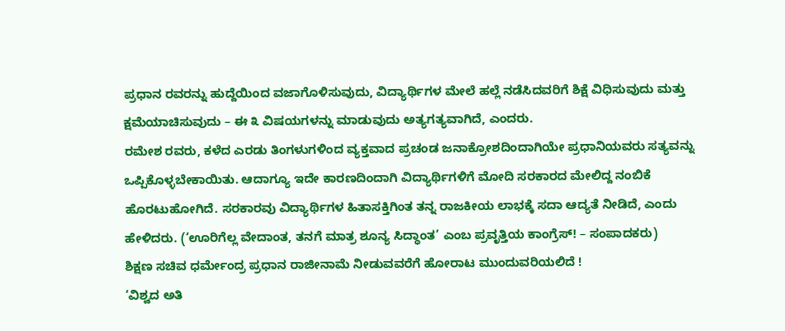ಪ್ರಧಾನ ರವರನ್ನು ಹುದ್ದೆಯಿಂದ ವಜಾಗೊಳಿಸುವುದು, ವಿದ್ಯಾರ್ಥಿಗಳ ಮೇಲೆ ಹಲ್ಲೆ ನಡೆಸಿದವರಿಗೆ ಶಿಕ್ಷೆ ವಿಧಿಸುವುದು ಮತ್ತು ಕ್ಷಮೆಯಾಚಿಸುವುದು – ಈ ೩ ವಿಷಯಗಳನ್ನು ಮಾಡುವುದು ಅತ್ಯಗತ್ಯವಾಗಿದೆ, ಎಂದರು.
ರಮೇಶ ರವರು, ಕಳೆದ ಎರಡು ತಿಂಗಳುಗಳಿಂದ ವ್ಯಕ್ತವಾದ ಪ್ರಚಂಡ ಜನಾಕ್ರೋಶದಿಂದಾಗಿಯೇ ಪ್ರಧಾನಿಯವರು ಸತ್ಯವನ್ನು ಒಪ್ಪಿಕೊಳ್ಳಬೇಕಾಯಿತು. ಆದಾಗ್ಯೂ ಇದೇ ಕಾರಣದಿಂದಾಗಿ ವಿದ್ಯಾರ್ಥಿಗಳಿಗೆ ಮೋದಿ ಸರಕಾರದ ಮೇಲಿದ್ದ ನಂಬಿಕೆ ಹೊರಟುಹೋಗಿದೆ. ಸರಕಾರವು ವಿದ್ಯಾರ್ಥಿಗಳ ಹಿತಾಸಕ್ತಿಗಿಂತ ತನ್ನ ರಾಜಕೀಯ ಲಾಭಕ್ಕೆ ಸದಾ ಆದ್ಯತೆ ನೀಡಿದೆ, ಎಂದು ಹೇಳಿದರು. (‘ಊರಿಗೆಲ್ಲ ವೇದಾಂತ, ತನಗೆ ಮಾತ್ರ ಶೂನ್ಯ ಸಿದ್ಧಾಂತ’ ಎಂಬ ಪ್ರವೃತ್ತಿಯ ಕಾಂಗ್ರೆಸ್! – ಸಂಪಾದಕರು)
ಶಿಕ್ಷಣ ಸಚಿವ ಧರ್ಮೇಂದ್ರ ಪ್ರಧಾನ ರಾಜೀನಾಮೆ ನೀಡುವವರೆಗೆ ಹೋರಾಟ ಮುಂದುವರಿಯಲಿದೆ !
‘ವಿಶ್ವದ ಅತಿ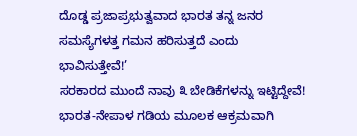ದೊಡ್ಡ ಪ್ರಜಾಪ್ರಭುತ್ವವಾದ ಭಾರತ ತನ್ನ ಜನರ ಸಮಸ್ಯೆಗಳತ್ತ ಗಮನ ಹರಿಸುತ್ತದೆ ಎಂದು ಭಾವಿಸುತ್ತೇವೆ!’
ಸರಕಾರದ ಮುಂದೆ ನಾವು ೩ ಬೇಡಿಕೆಗಳನ್ನು ಇಟ್ಟಿದ್ದೇವೆ!
ಭಾರತ-ನೇಪಾಳ ಗಡಿಯ ಮೂಲಕ ಆಕ್ರಮವಾಗಿ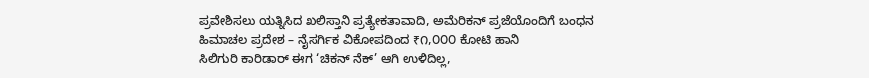ಪ್ರವೇಶಿಸಲು ಯತ್ನಿಸಿದ ಖಲಿಸ್ತಾನಿ ಪ್ರತ್ಯೇಕತಾವಾದಿ, ಅಮೆರಿಕನ್ ಪ್ರಜೆಯೊಂದಿಗೆ ಬಂಧನ
ಹಿಮಾಚಲ ಪ್ರದೇಶ – ನೈಸರ್ಗಿಕ ವಿಕೋಪದಿಂದ ₹೧,೦೦೦ ಕೋಟಿ ಹಾನಿ
ಸಿಲಿಗುರಿ ಕಾರಿಡಾರ್ ಈಗ ‘ಚಿಕನ್ ನೆಕ್’ ಆಗಿ ಉಳಿದಿಲ್ಲ,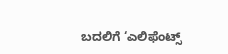ಬದಲಿಗೆ ‘ಎಲಿಫೆಂಟ್ಸ್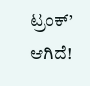ಟ್ರಂಕ್’ ಆಗಿದೆ!